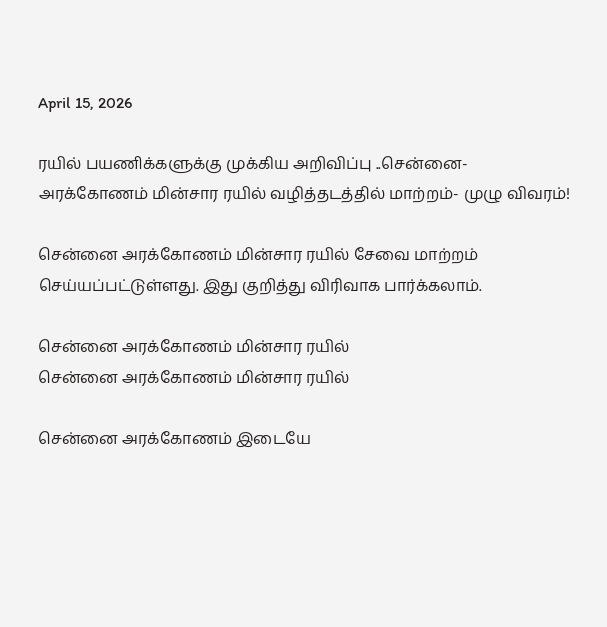April 15, 2026

ரயில் பயணிக்களுக்கு முக்கிய அறிவிப்பு ..சென்னை- அரக்கோணம் மின்சார ரயில் வழித்தடத்தில் மாற்றம்- முழு விவரம்!

சென்னை அரக்கோணம் மின்சார ரயில் சேவை மாற்றம் செய்யப்பட்டுள்ளது. இது குறித்து விரிவாக பார்க்கலாம்.

சென்னை அரக்கோணம் மின்சார ரயில்
சென்னை அரக்கோணம் மின்சார ரயில்

சென்னை அரக்கோணம் இடையே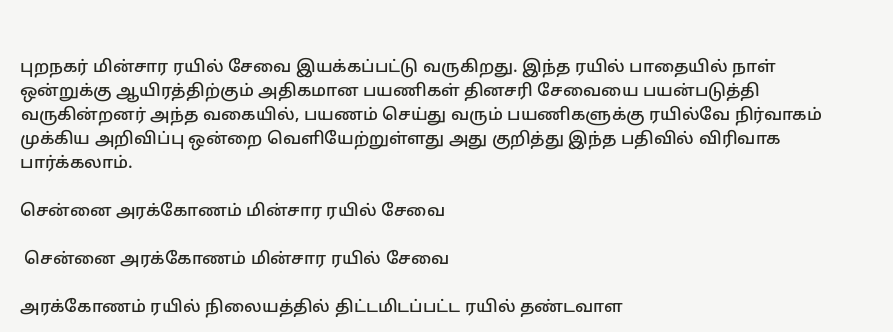புறநகர் மின்சார ரயில் சேவை இயக்கப்பட்டு வருகிறது. இந்த ரயில் பாதையில் நாள் ஒன்றுக்கு ஆயிரத்திற்கும் அதிகமான பயணிகள் தினசரி சேவையை பயன்படுத்தி வருகின்றனர் அந்த வகையில், பயணம் செய்து வரும் பயணிகளுக்கு ரயில்வே நிர்வாகம் முக்கிய அறிவிப்பு ஒன்றை வெளியேற்றுள்ளது அது குறித்து இந்த பதிவில் விரிவாக பார்க்கலாம்.

சென்னை அரக்கோணம் மின்சார ரயில் சேவை

 சென்னை அரக்கோணம் மின்சார ரயில் சேவை

அரக்கோணம் ரயில் நிலையத்தில் திட்டமிடப்பட்ட ரயில் தண்டவாள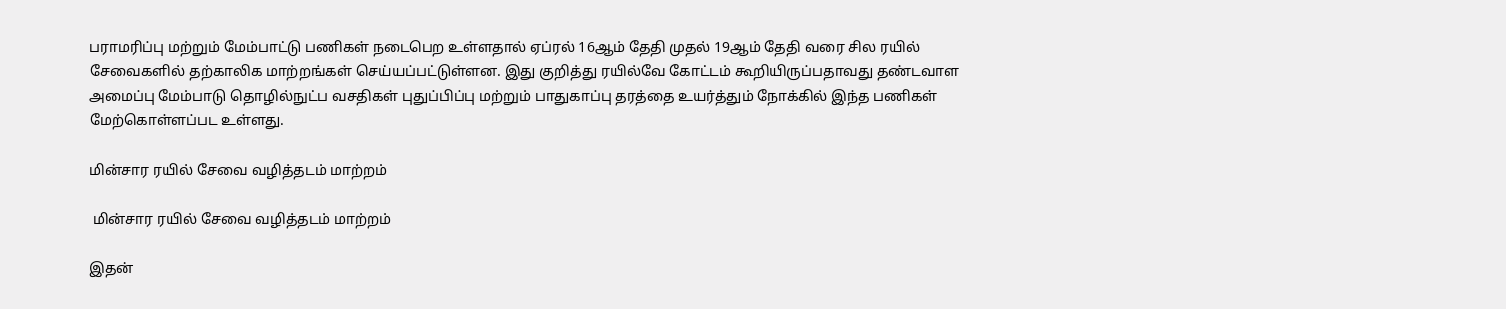பராமரிப்பு மற்றும் மேம்பாட்டு பணிகள் நடைபெற உள்ளதால் ஏப்ரல் 16ஆம் தேதி முதல் 19ஆம் தேதி வரை சில ரயில் சேவைகளில் தற்காலிக மாற்றங்கள் செய்யப்பட்டுள்ளன. இது குறித்து ரயில்வே கோட்டம் கூறியிருப்பதாவது தண்டவாள அமைப்பு மேம்பாடு தொழில்நுட்ப வசதிகள் புதுப்பிப்பு மற்றும் பாதுகாப்பு தரத்தை உயர்த்தும் நோக்கில் இந்த பணிகள் மேற்கொள்ளப்பட உள்ளது.

மின்சார ரயில் சேவை வழித்தடம் மாற்றம்

 மின்சார ரயில் சேவை வழித்தடம் மாற்றம்

இதன்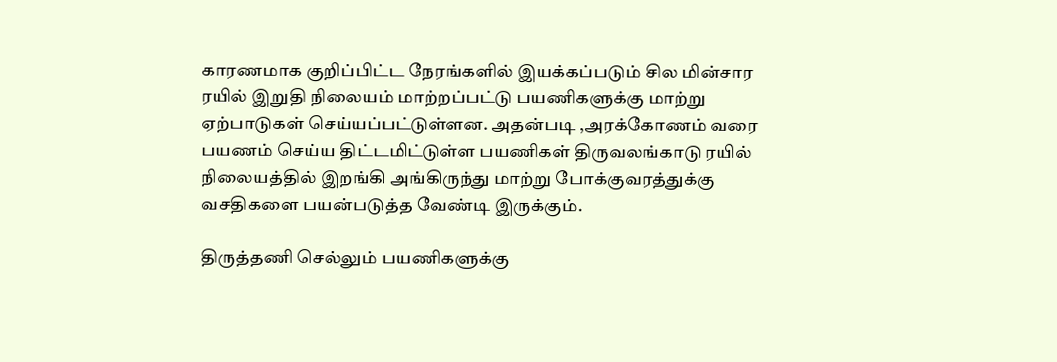காரணமாக குறிப்பிட்ட நேரங்களில் இயக்கப்படும் சில மின்சார ரயில் இறுதி நிலையம் மாற்றப்பட்டு பயணிகளுக்கு மாற்று ஏற்பாடுகள் செய்யப்பட்டுள்ளன. அதன்படி ,அரக்கோணம் வரை பயணம் செய்ய திட்டமிட்டுள்ள பயணிகள் திருவலங்காடு ரயில் நிலையத்தில் இறங்கி அங்கிருந்து மாற்று போக்குவரத்துக்கு வசதிகளை பயன்படுத்த வேண்டி இருக்கும்.

திருத்தணி செல்லும் பயணிகளுக்கு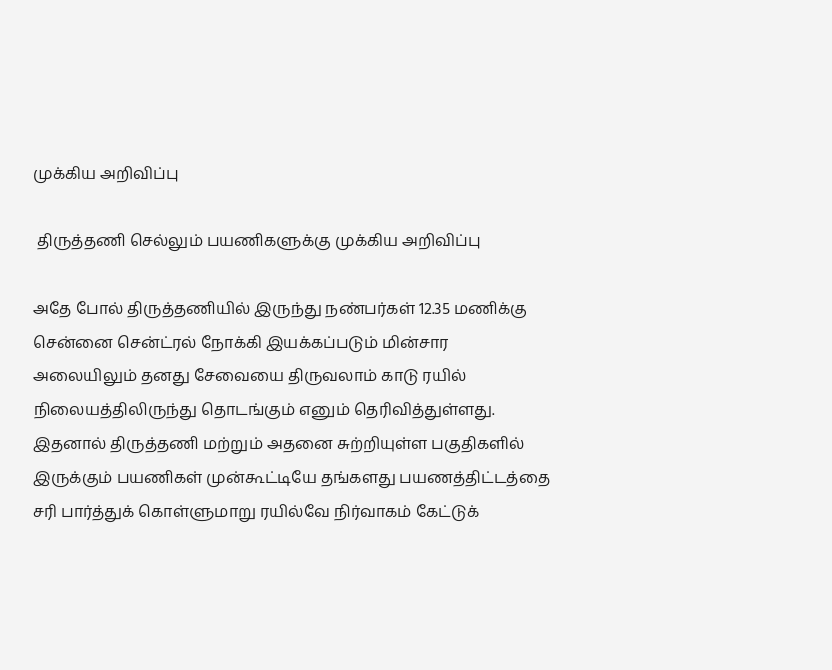முக்கிய அறிவிப்பு

 திருத்தணி செல்லும் பயணிகளுக்கு முக்கிய அறிவிப்பு

அதே போல் திருத்தணியில் இருந்து நண்பர்கள் 12.35 மணிக்கு சென்னை சென்ட்ரல் நோக்கி இயக்கப்படும் மின்சார அலையிலும் தனது சேவையை திருவலாம் காடு ரயில் நிலையத்திலிருந்து தொடங்கும் எனும் தெரிவித்துள்ளது. இதனால் திருத்தணி மற்றும் அதனை சுற்றியுள்ள பகுதிகளில் இருக்கும் பயணிகள் முன்கூட்டியே தங்களது பயணத்திட்டத்தை சரி பார்த்துக் கொள்ளுமாறு ரயில்வே நிர்வாகம் கேட்டுக்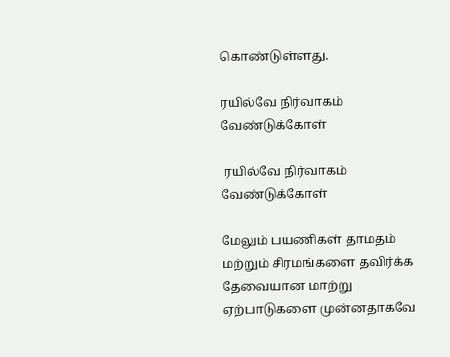கொண்டுள்ளது.

ரயில்வே நிர்வாகம் வேண்டுக்கோள்

 ரயில்வே நிர்வாகம் வேண்டுக்கோள்

மேலும் பயணிகள் தாமதம் மற்றும் சிரமங்களை தவிர்க்க தேவையான மாற்று ஏற்பாடுகளை முன்னதாகவே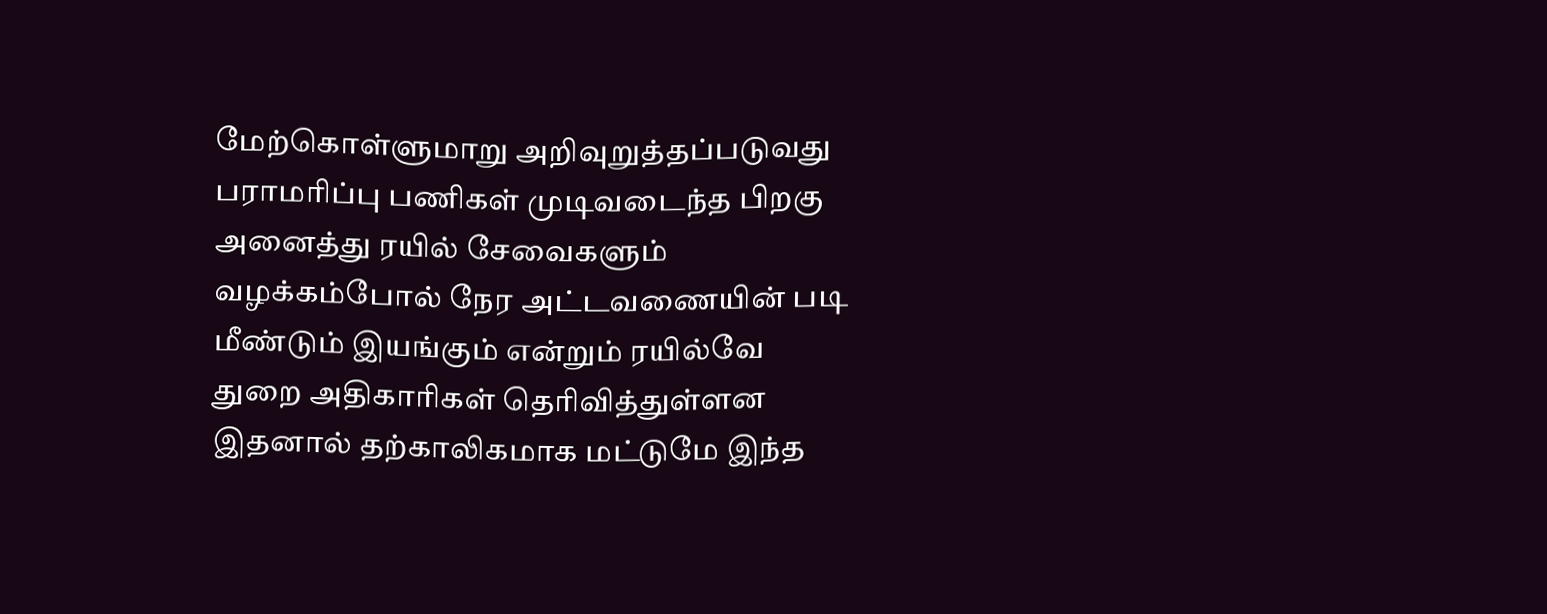மேற்கொள்ளுமாறு அறிவுறுத்தப்படுவது பராமரிப்பு பணிகள் முடிவடைந்த பிறகு அனைத்து ரயில் சேவைகளும் வழக்கம்போல் நேர அட்டவணையின் படி மீண்டும் இயங்கும் என்றும் ரயில்வே துறை அதிகாரிகள் தெரிவித்துள்ளன இதனால் தற்காலிகமாக மட்டுமே இந்த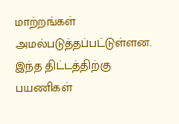மாற்றங்கள் அமல்படுத்தப்பட்டுள்ளன. இந்த திட்டத்திற்கு பயணிகள்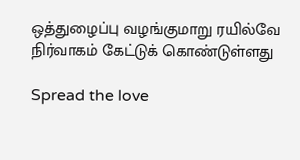ஒத்துழைப்பு வழங்குமாறு ரயில்வே நிர்வாகம் கேட்டுக் கொண்டுள்ளது

Spread the love